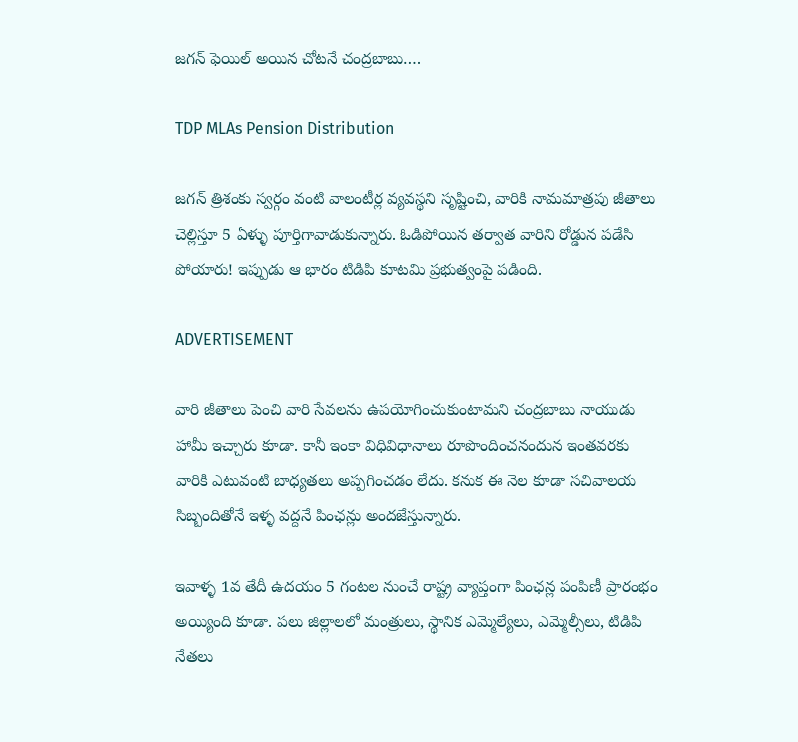జగన్‌ ఫెయిల్ అయిన చోటనే చంద్రబాబు….

TDP MLAs Pension Distribution

జగన్‌ త్రిశంకు స్వర్గం వంటి వాలంటీర్ల వ్యవస్థని సృష్టించి, వారికి నామమాత్రపు జీతాలు చెల్లిస్తూ 5 ఏళ్ళు పూర్తిగావాడుకున్నారు. ఓడిపోయిన తర్వాత వారిని రోడ్డున పడేసి పోయారు! ఇప్పుడు ఆ భారం టిడిపి కూటమి ప్రభుత్వంపై పడింది.

ADVERTISEMENT

వారి జీతాలు పెంచి వారి సేవలను ఉపయోగించుకుంటామని చంద్రబాబు నాయుడు హామీ ఇచ్చారు కూడా. కానీ ఇంకా విధివిధానాలు రూపొందించనందున ఇంతవరకు వారికి ఎటువంటి బాధ్యతలు అప్పగించడం లేదు. కనుక ఈ నెల కూడా సచివాలయ సిబ్బందితోనే ఇళ్ళ వద్దనే పింఛన్లు అందజేస్తున్నారు.

ఇవాళ్ళ 1వ తేదీ ఉదయం 5 గంటల నుంచే రాష్ట్ర వ్యాప్తంగా పింఛన్ల పంపిణీ ప్రారంభం అయ్యింది కూడా. పలు జిల్లాలలో మంత్రులు, స్థానిక ఎమ్మెల్యేలు, ఎమ్మెల్సీలు, టిడిపి నేతలు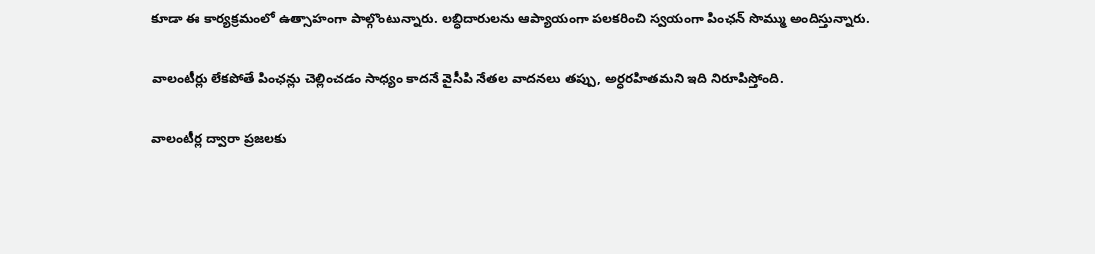కూడా ఈ కార్యక్రమంలో ఉత్సాహంగా పాల్గొంటున్నారు. లబ్ధిదారులను ఆప్యాయంగా పలకరించి స్వయంగా పింఛన్ సొమ్ము అందిస్తున్నారు.

వాలంటీర్లు లేకపోతే పింఛన్లు చెల్లించడం సాధ్యం కాదనే వైసీపి నేతల వాదనలు తప్పు, అర్ధరహితమని ఇది నిరూపిస్తోంది.

వాలంటీర్ల ద్వారా ప్రజలకు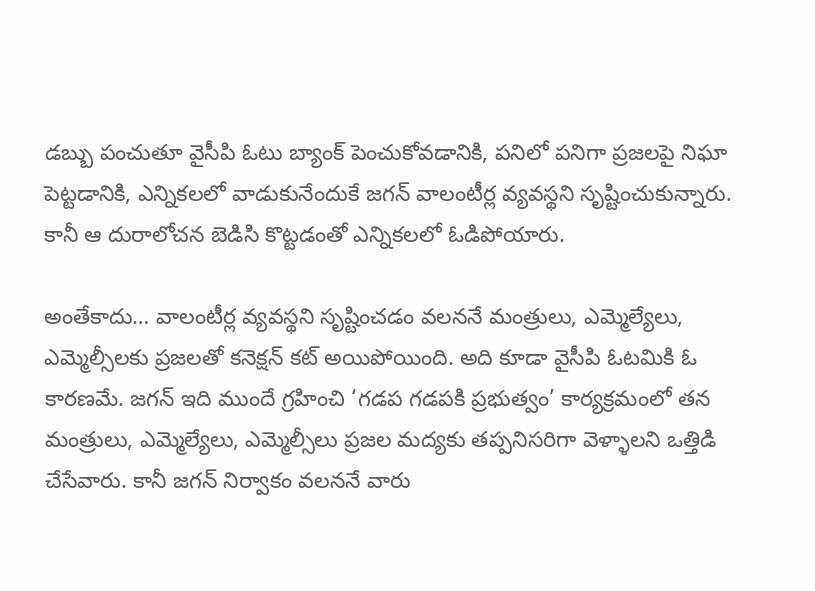డబ్బు పంచుతూ వైసీపి ఓటు బ్యాంక్ పెంచుకోవడానికి, పనిలో పనిగా ప్రజలపై నిఘా పెట్టడానికి, ఎన్నికలలో వాడుకునేందుకే జగన్‌ వాలంటీర్ల వ్యవస్థని సృష్టించుకున్నారు. కానీ ఆ దురాలోచన బెడిసి కొట్టడంతో ఎన్నికలలో ఓడిపోయారు.

అంతేకాదు… వాలంటీర్ల వ్యవస్థని సృష్టించడం వలననే మంత్రులు, ఎమ్మెల్యేలు, ఎమ్మెల్సీలకు ప్రజలతో కనెక్షన్ కట్ అయిపోయింది. అది కూడా వైసీపి ఓటమికి ఓ కారణమే. జగన్‌ ఇది ముందే గ్రహించి ‘గడప గడపకి ప్రభుత్వం’ కార్యక్రమంలో తన మంత్రులు, ఎమ్మెల్యేలు, ఎమ్మెల్సీలు ప్రజల మద్యకు తప్పనిసరిగా వెళ్ళాలని ఒత్తిడి చేసేవారు. కానీ జగన్‌ నిర్వాకం వలననే వారు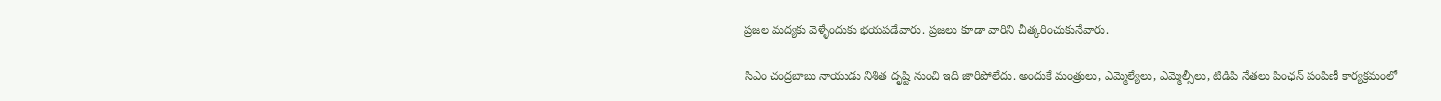ప్రజల మద్యకు వెళ్ళేందుకు భయపడేవారు. ప్రజలు కూడా వారిని చీత్కరించుకునేవారు.

సిఎం చంద్రబాబు నాయుడు నిశిత దృష్టి నుంచి ఇది జారిపోలేదు. అందుకే మంత్రులు, ఎమ్మెల్యేలు, ఎమ్మెల్సీలు, టిడిపి నేతలు పింఛన్ పంపిణీ కార్యక్రమంలో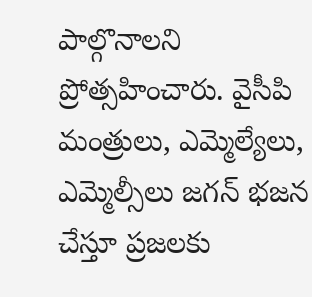పాల్గొనాలని ప్రోత్సహించారు. వైసీపి మంత్రులు, ఎమ్మెల్యేలు, ఎమ్మెల్సీలు జగన్‌ భజన చేస్తూ ప్రజలకు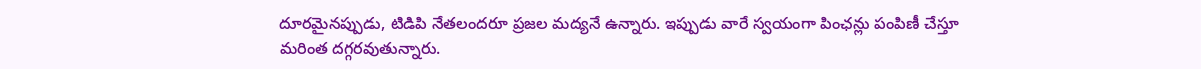దూరమైనప్పుడు, టిడిపి నేతలందరూ ప్రజల మద్యనే ఉన్నారు. ఇప్పుడు వారే స్వయంగా పింఛన్లు పంపిణీ చేస్తూ మరింత దగ్గరవుతున్నారు.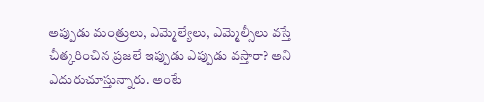అప్పుడు మంత్రులు, ఎమ్మెల్యేలు, ఎమ్మెల్సీలు వస్తే చీత్కరించిన ప్రజలే ఇప్పుడు ఎప్పుడు వస్తారా? అని ఎదురుచూస్తున్నారు. అంటే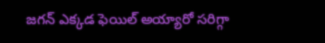జగన్‌ ఎక్కడ ఫెయిల్ అయ్యారో సరిగ్గా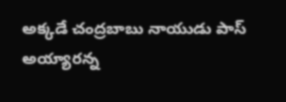అక్కడే చంద్రబాబు నాయుడు పాస్ అయ్యారన్న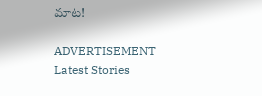మాట!

ADVERTISEMENT
Latest Stories